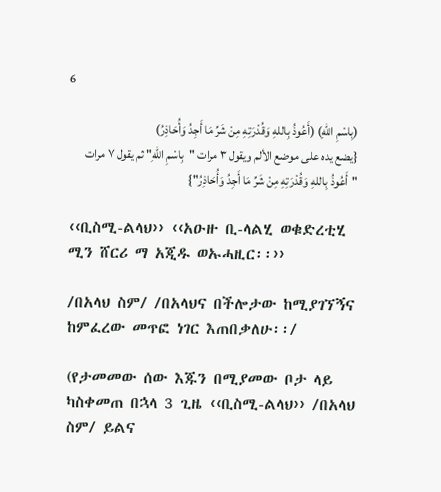6

(بِاسْمِ اللهِ) (أَعُوذُ بِاللهِ وَقُدْرَتِهِ مِنْ شَرِّ مَا أَجِدُ وَأُحَاذِرُ)
{يضع يده على موضع الألم ويقول ۳ مرات "بِاسْمِ اللهِ" ثم يقول ٧ مرات "أَعُوذُ بِاللهِ وَقُدْرَتِهِ مِنْ شَرِّ مَا أَجِدُ وَأُحَاذِرُ"}

‹‹ቢስሚ-ልላህ›› ‹‹አዑዙ ቢ-ላልሂ ወቁድረቲሂ ሚን ሸርሪ ማ አጂዱ ወኡሓዚር፡፡››

/በአላህ ስም/ /በአላህና በችሎታው ከሚያገኘኝና ከምፈረው መጥፎ ነገር እጠበቃለሁ፡፡/

(የታመመው ሰው እጁን በሚያመው ቦታ ላይ ካስቀመጠ በኋላ 3 ጊዜ ‹‹ቢስሚ-ልላህ›› /በአላህ ስም/ ይልና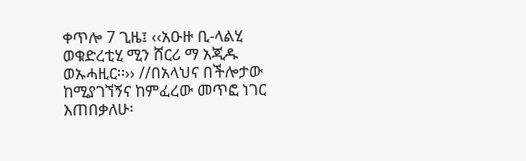ቀጥሎ 7 ጊዜ፤ ‹‹አዑዙ ቢ-ላልሂ ወቁድረቲሂ ሚን ሸርሪ ማ አጂዱ ወኡሓዚር፡፡›› //በአላህና በችሎታው ከሚያገኘኝና ከምፈረው መጥፎ ነገር እጠበቃለሁ፡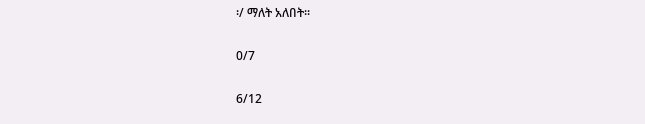፡/ ማለት አለበት፡፡

0/7

6/12